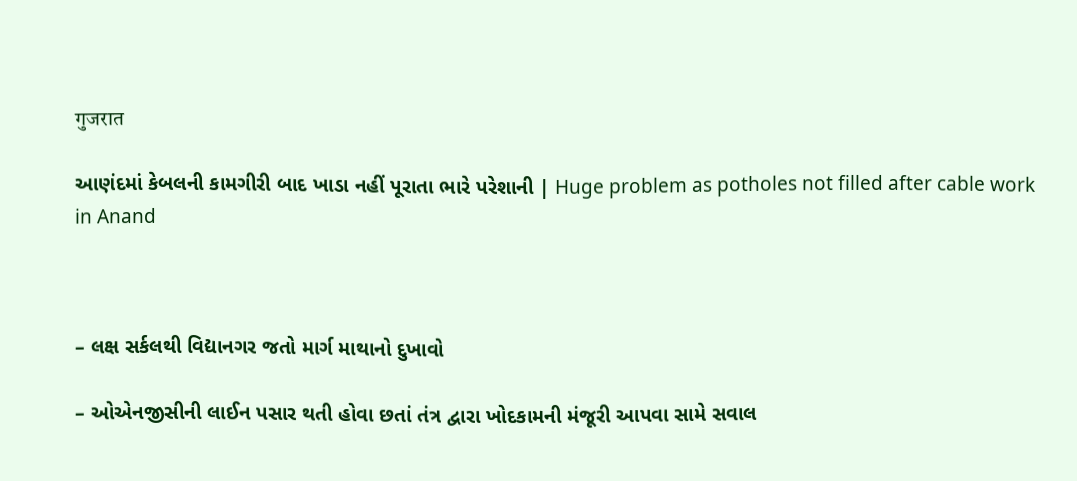गुजरात

આણંદમાં કેબલની કામગીરી બાદ ખાડા નહીં પૂરાતા ભારે પરેશાની | Huge problem as potholes not filled after cable work in Anand



– લક્ષ સર્કલથી વિદ્યાનગર જતો માર્ગ માથાનો દુખાવો

– ઓએનજીસીની લાઈન પસાર થતી હોવા છતાં તંત્ર દ્વારા ખોદકામની મંજૂરી આપવા સામે સવાલ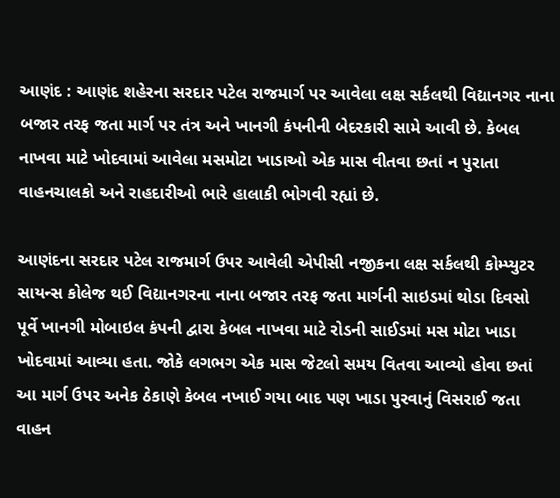આણંદ : આણંદ શહેરના સરદાર પટેલ રાજમાર્ગ પર આવેલા લક્ષ સર્કલથી વિદ્યાનગર નાના બજાર તરફ જતા માર્ગ પર તંત્ર અને ખાનગી કંપનીની બેદરકારી સામે આવી છે. કેબલ નાખવા માટે ખોદવામાં આવેલા મસમોટા ખાડાઓ એક માસ વીતવા છતાં ન પુરાતા વાહનચાલકો અને રાહદારીઓ ભારે હાલાકી ભોગવી રહ્યાં છે.

આણંદના સરદાર પટેલ રાજમાર્ગ ઉપર આવેલી એપીસી નજીકના લક્ષ સર્કલથી કોમ્પ્યુટર સાયન્સ કોલેજ થઈ વિદ્યાનગરના નાના બજાર તરફ જતા માર્ગની સાઇડમાં થોડા દિવસો પૂર્વે ખાનગી મોબાઇલ કંપની દ્વારા કેબલ નાખવા માટે રોડની સાઈડમાં મસ મોટા ખાડા ખોદવામાં આવ્યા હતા. જોકે લગભગ એક માસ જેટલો સમય વિતવા આવ્યો હોવા છતાં આ માર્ગ ઉપર અનેક ઠેકાણે કેબલ નખાઈ ગયા બાદ પણ ખાડા પુરવાનું વિસરાઈ જતા વાહન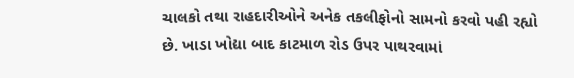ચાલકો તથા રાહદારીઓને અનેક તકલીફોનો સામનો કરવો પહી રહ્યો છે. ખાડા ખોદ્યા બાદ કાટમાળ રોડ ઉપર પાથરવામાં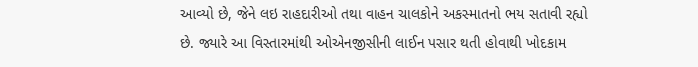આવ્યો છે, જેને લઇ રાહદારીઓ તથા વાહન ચાલકોને અકસ્માતનો ભય સતાવી રહ્યો છે. જ્યારે આ વિસ્તારમાંથી ઓએનજીસીની લાઈન પસાર થતી હોવાથી ખોદકામ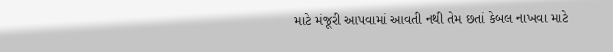માટે મંજૂરી આપવામાં આવતી નથી તેમ છતાં કેબલ નાખવા માટે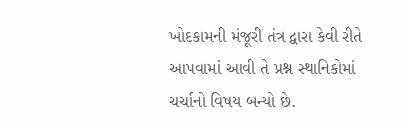ખોદકામની મંજૂરી તંત્ર દ્વારા કેવી રીતે આપવામાં આવી તે પ્રશ્ન સ્થાનિકોમાં ચર્ચાનો વિષય બન્યો છે.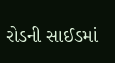રોડની સાઈડમાં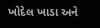ખોદેલ ખાડા અને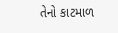તેનો કાટમાળ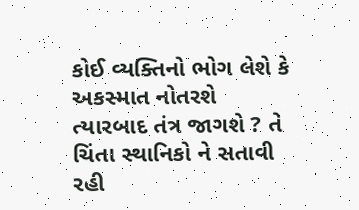કોઈ વ્યક્તિનો ભોગ લેશે કે અકસ્માત નોતરશે ત્યારબાદ તંત્ર જાગશે ? તે ચિંતા સ્થાનિકો ને સતાવી રહી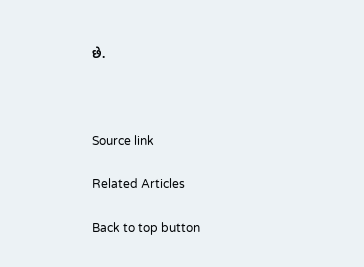છે.



Source link

Related Articles

Back to top button